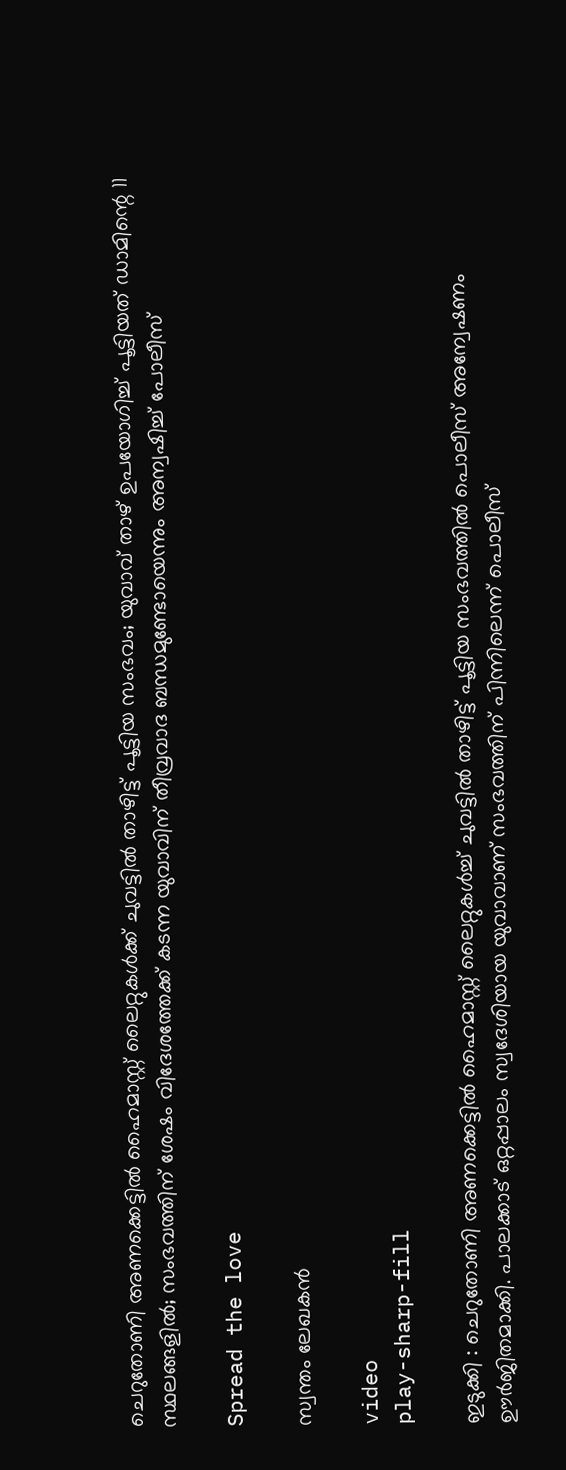ചെറുതോണി അണക്കെട്ടില്‍ ഹൈമാസ്റ്റ് ലൈറ്റുകള്‍ക്ക് ചുവട്ടില്‍ താഴിട്ട് പൂട്ടിയ സംഭവം; യുവാവ് താഴ് ഉപയോഗിച്ച് പൂട്ടിയത് ഡാമിന്റെ 11 സ്ഥലങ്ങളിൽ; സംഭവത്തിന് ശേഷം വിദേശത്തേക്ക് കടന്ന യുവാവിന് തീവ്രവാദ ബന്ധമുണ്ടോയെന്നും അന്വഷിച്ച് പോലീസ്

Spread the love

സ്വന്തം ലേഖകൻ

video
play-sharp-fill

ഇടുക്കി : ചെറുതോണി അണക്കെട്ടില്‍ ഹൈമാസ്റ്റ് ലൈറ്റുകള്‍ച്ച്‌ ചുവട്ടില്‍ താഴിട്ട് പൂട്ടിയ സംഭവത്തില്‍ പൊലീസ് അന്വേഷണം ഊര്‍ജിതമാക്കി. പാലക്കാട് ഒറ്റപ്പാലം സ്വദേശിയായ യുവാവാണ് സംഭവത്തിന് പിന്നിലെന്ന് പൊലീസ്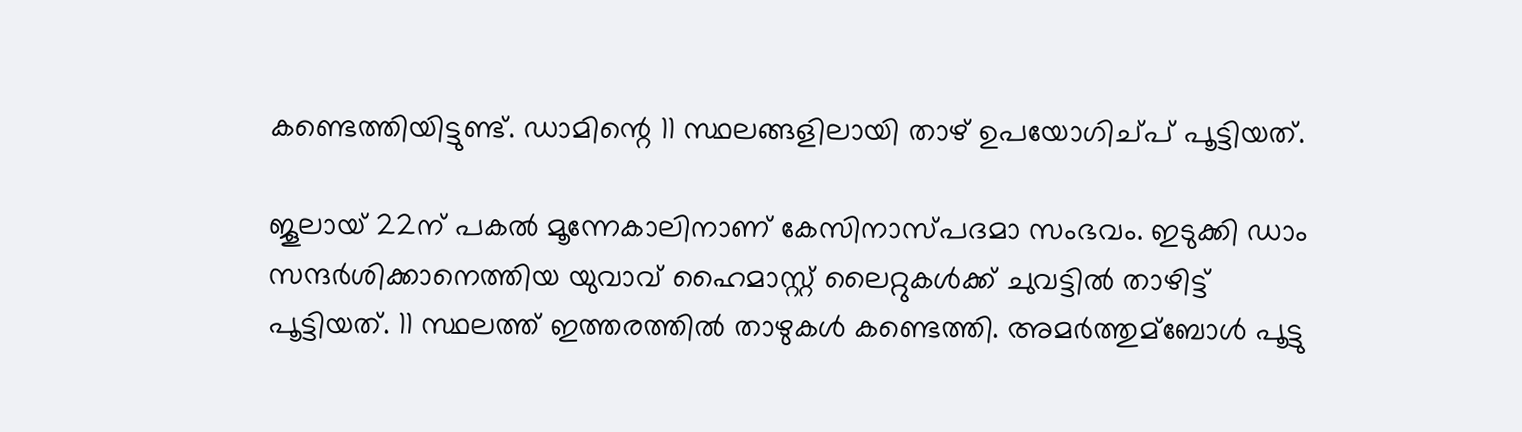കണ്ടെത്തിയിട്ടുണ്ട്. ഡാമിന്റെ 11 സ്ഥലങ്ങളിലായി താഴ് ഉപയോഗിച്പ് പൂട്ടിയത്.

ജൂലായ് 22ന് പകല്‍ മൂന്നേകാലിനാണ് കേസിനാസ്പദമാ സംഭവം. ഇടുക്കി ഡാം സന്ദര്‍ശിക്കാനെത്തിയ യുവാവ് ഹൈമാസ്റ്റ് ലൈറ്റുകള്‍ക്ക് ചുവട്ടില്‍ താഴിട്ട് പൂട്ടിയത്. 11 സ്ഥലത്ത് ഇത്തരത്തില്‍ താഴുകള്‍ കണ്ടെത്തി. അമര്‍ത്തുമ്ബോള്‍ പൂട്ടു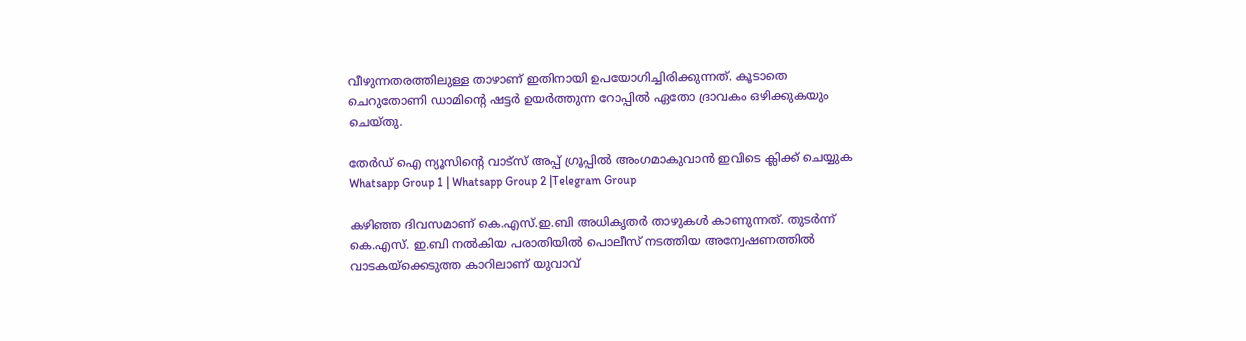വീഴുന്നതരത്തിലുള്ള താഴാണ് ഇതിനായി ഉപയോഗിച്ചിരിക്കുന്നത്. കൂടാതെ ചെറുതോണി ഡാമിന്റെ ഷട്ടര്‍ ഉയര്‍ത്തുന്ന റോപ്പില്‍ ഏതോ ദ്രാവകം ഒഴിക്കുകയും ചെയ്തു.

തേർഡ് ഐ ന്യൂസിന്റെ വാട്സ് അപ്പ് ഗ്രൂപ്പിൽ അംഗമാകുവാൻ ഇവിടെ ക്ലിക്ക് ചെയ്യുക
Whatsapp Group 1 | Whatsapp Group 2 |Telegram Group

കഴിഞ്ഞ ദിവസമാണ് കെ.എസ്.ഇ.ബി അധികൃതര്‍ താഴുകള്‍ കാണുന്നത്. തുടര്‍ന്ന് കെ.എസ്. ഇ.ബി നല്‍കിയ പരാതിയില്‍ പൊലീസ് നടത്തിയ അന്വേഷണത്തില്‍ വാടകയ്ക്കെടുത്ത കാറിലാണ് യുവാവ്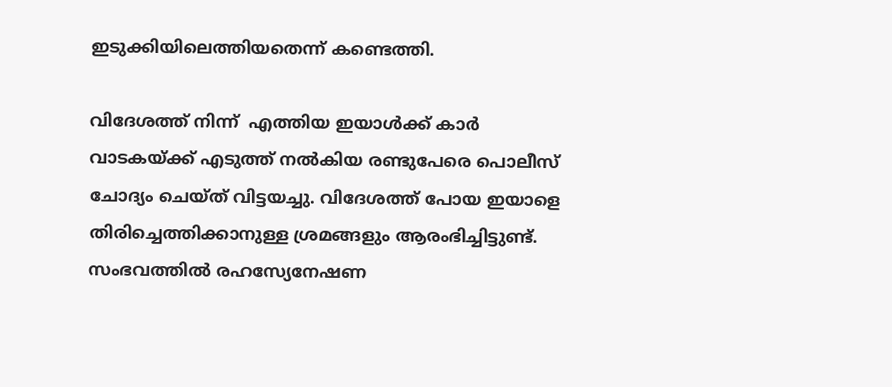ഇടുക്കിയിലെത്തിയതെന്ന് കണ്ടെത്തി.

വിദേശത്ത് നിന്ന്  എത്തിയ ഇയാള്‍ക്ക് കാര്‍ വാടകയ്ക്ക് എടുത്ത് നല്‍കിയ രണ്ടുപേരെ പൊലീസ് ചോദ്യം ചെയ്ത് വിട്ടയച്ചു. വിദേശത്ത് പോയ ഇയാളെ തിരിച്ചെത്തിക്കാനുള്ള ശ്രമങ്ങളും ആരംഭിച്ചിട്ടുണ്ട്. സംഭവത്തില്‍ രഹസ്യേനേഷണ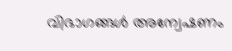വിഭാഗങ്ങള്‍ അന്വേഷണം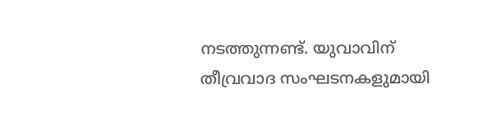നടത്തുന്നണ്ട്. യുവാവിന് തീവ്രവാദ സംഘടനകളുമായി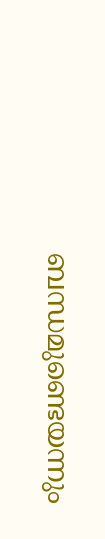ബന്ധമുണ്ടെയന്നും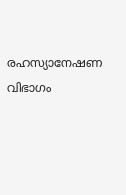രഹസ്യാനേഷണ വിഭാഗം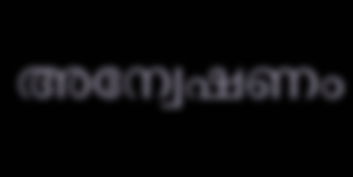അന്വേഷണം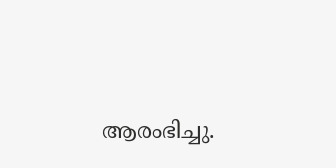ആരംഭിച്ചു.